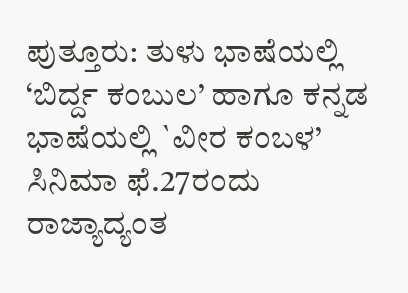ಪುತ್ತೂರು: ತುಳು ಭಾಷೆಯಲ್ಲಿ ‘ಬಿರ್ದ್ದ ಕಂಬುಲ’ ಹಾಗೂ ಕನ್ನಡ ಭಾಷೆಯಲ್ಲಿ `ವೀರ ಕಂಬಳ’ ಸಿನಿಮಾ ಫೆ.27ರಂದು ರಾಜ್ಯಾದ್ಯಂತ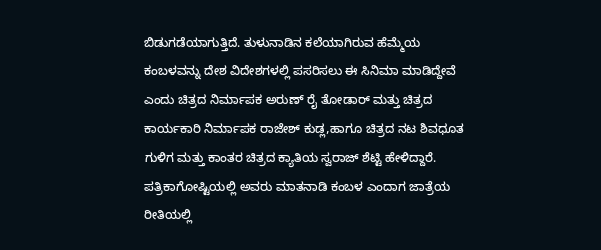ಬಿಡುಗಡೆಯಾಗುತ್ತಿದೆ. ತುಳುನಾಡಿನ ಕಲೆಯಾಗಿರುವ ಹೆಮ್ಮೆಯ ಕಂಬಳವನ್ನು ದೇಶ ವಿದೇಶಗಳಲ್ಲಿ ಪಸರಿಸಲು ಈ ಸಿನಿಮಾ ಮಾಡಿದ್ದೇವೆ ಎಂದು ಚಿತ್ರದ ನಿರ್ಮಾಪಕ ಅರುಣ್ ರೈ ತೋಡಾರ್ ಮತ್ತು ಚಿತ್ರದ ಕಾರ್ಯಕಾರಿ ನಿರ್ಮಾಪಕ ರಾಜೇಶ್ ಕುಡ್ಲ,ಹಾಗೂ ಚಿತ್ರದ ನಟ ಶಿವಧೂತ ಗುಳಿಗ ಮತ್ತು ಕಾಂತರ ಚಿತ್ರದ ಕ್ಯಾತಿಯ ಸ್ವರಾಜ್ ಶೆಟ್ಟಿ ಹೇಳಿದ್ದಾರೆ.
ಪತ್ರಿಕಾಗೋಷ್ಟಿಯಲ್ಲಿ ಅವರು ಮಾತನಾಡಿ ಕಂಬಳ ಎಂದಾಗ ಜಾತ್ರೆಯ ರೀತಿಯಲ್ಲಿ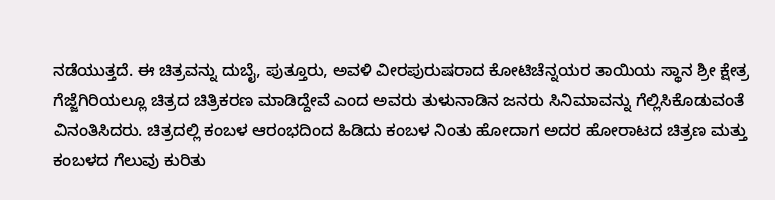ನಡೆಯುತ್ತದೆ. ಈ ಚಿತ್ರವನ್ನು ದುಬೈ, ಪುತ್ತೂರು, ಅವಳಿ ವೀರಪುರುಷರಾದ ಕೋಟಿಚೆನ್ನಯರ ತಾಯಿಯ ಸ್ಥಾನ ಶ್ರೀ ಕ್ಷೇತ್ರ ಗೆಜ್ಜೆಗಿರಿಯಲ್ಲೂ ಚಿತ್ರದ ಚಿತ್ರಿಕರಣ ಮಾಡಿದ್ದೇವೆ ಎಂದ ಅವರು ತುಳುನಾಡಿನ ಜನರು ಸಿನಿಮಾವನ್ನು ಗೆಲ್ಲಿಸಿಕೊಡುವಂತೆ ವಿನಂತಿಸಿದರು. ಚಿತ್ರದಲ್ಲಿ ಕಂಬಳ ಆರಂಭದಿಂದ ಹಿಡಿದು ಕಂಬಳ ನಿಂತು ಹೋದಾಗ ಅದರ ಹೋರಾಟದ ಚಿತ್ರಣ ಮತ್ತು ಕಂಬಳದ ಗೆಲುವು ಕುರಿತು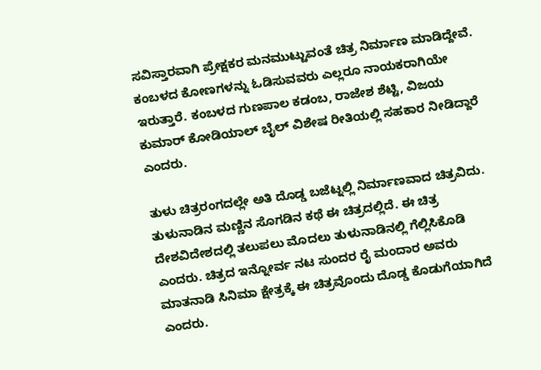ಸವಿಸ್ತಾರವಾಗಿ ಪ್ರೇಕ್ಷಕರ ಮನಮುಟ್ಟುವಂತೆ ಚಿತ್ರ ನಿರ್ಮಾಣ ಮಾಡಿದ್ದೇವೆ. ಕಂಬಳದ ಕೋಣಗಳನ್ನು ಓಡಿಸುವವರು ಎಲ್ಲರೂ ನಾಯಕರಾಗಿಯೇ ಇರುತ್ತಾರೆ. ಕಂಬಳದ ಗುಣಪಾಲ ಕಡಂಬ, ರಾಜೇಶ ಶೆಟ್ಟಿ, ವಿಜಯ ಕುಮಾರ್ ಕೋಡಿಯಾಲ್ ಬೈಲ್ ವಿಶೇಷ ರೀತಿಯಲ್ಲಿ ಸಹಕಾರ ನೀಡಿದ್ದಾರೆ ಎಂದರು.

ತುಳು ಚಿತ್ರರಂಗದಲ್ಲೇ ಅತಿ ದೊಡ್ಡ ಬಜೆಟ್ನಲ್ಲಿ ನಿರ್ಮಾಣವಾದ ಚಿತ್ರವಿದು. ತುಳುನಾಡಿನ ಮಣ್ಣಿನ ಸೊಗಡಿನ ಕಥೆ ಈ ಚಿತ್ರದಲ್ಲಿದೆ. ಈ ಚಿತ್ರ ದೇಶವಿದೇಶದಲ್ಲಿ ತಲುಪಲು ಮೊದಲು ತುಳುನಾಡಿನಲ್ಲಿ ಗೆಲ್ಲಿಸಿಕೊಡಿ ಎಂದರು. ಚಿತ್ರದ ಇನ್ನೋರ್ವ ನಟ ಸುಂದರ ರೈ ಮಂದಾರ ಅವರು ಮಾತನಾಡಿ ಸಿನಿಮಾ ಕ್ಷೇತ್ರಕ್ಕೆ ಈ ಚಿತ್ರವೊಂದು ದೊಡ್ಡ ಕೊಡುಗೆಯಾಗಿದೆ ಎಂದರು.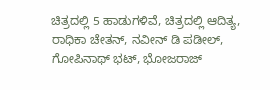ಚಿತ್ರದಲ್ಲಿ 5 ಹಾಡುಗಳಿವೆ, ಚಿತ್ರದಲ್ಲಿ ಆದಿತ್ಯ, ರಾಧಿಕಾ ಚೇತನ್, ನವೀನ್ ಡಿ ಪಡೀಲ್, ಗೋಪಿನಾಥ್ ಭಟ್, ಭೋಜರಾಜ್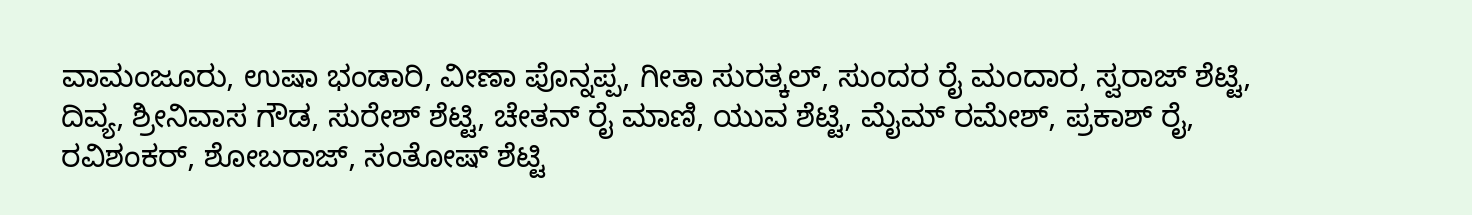ವಾಮಂಜೂರು, ಉಷಾ ಭಂಡಾರಿ, ವೀಣಾ ಪೊನ್ನಪ್ಪ, ಗೀತಾ ಸುರತ್ಕಲ್, ಸುಂದರ ರೈ ಮಂದಾರ, ಸ್ವರಾಜ್ ಶೆಟ್ಟಿ, ದಿವ್ಯ, ಶ್ರೀನಿವಾಸ ಗೌಡ, ಸುರೇಶ್ ಶೆಟ್ಟಿ, ಚೇತನ್ ರೈ ಮಾಣಿ, ಯುವ ಶೆಟ್ಟಿ, ಮೈಮ್ ರಮೇಶ್, ಪ್ರಕಾಶ್ ರೈ, ರವಿಶಂಕರ್, ಶೋಬರಾಜ್, ಸಂತೋಷ್ ಶೆಟ್ಟಿ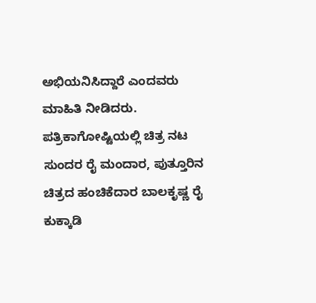ಅಭಿಯನಿಸಿದ್ದಾರೆ ಎಂದವರು ಮಾಹಿತಿ ನೀಡಿದರು.
ಪತ್ರಿಕಾಗೋಷ್ಟಿಯಲ್ಲಿ ಚಿತ್ರ ನಟ ಸುಂದರ ರೈ ಮಂದಾರ, ಪುತ್ತೂರಿನ ಚಿತ್ರದ ಹಂಚಿಕೆದಾರ ಬಾಲಕೃಷ್ಣ ರೈ ಕುಕ್ಕಾಡಿ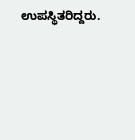ಉಪಸ್ಥಿತರಿದ್ದರು.